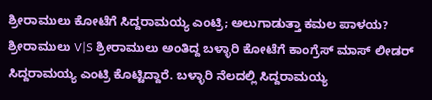ಶ್ರೀರಾಮುಲು ಕೋಟೆಗೆ ಸಿದ್ದರಾಮಯ್ಯ ಎಂಟ್ರಿ; ಅಲುಗಾಡುತ್ತಾ ಕಮಲ ಪಾಳಯ?
ಶ್ರೀರಾಮುಲು V|S ಶ್ರೀರಾಮುಲು ಅಂತಿದ್ದ ಬಳ್ಳಾರಿ ಕೋಟೆಗೆ ಕಾಂಗ್ರೆಸ್ ಮಾಸ್ ಲೀಡರ್ ಸಿದ್ದರಾಮಯ್ಯ ಎಂಟ್ರಿ ಕೊಟ್ಟಿದ್ದಾರೆ. ಬಳ್ಳಾರಿ ನೆಲದಲ್ಲಿ ಸಿದ್ದರಾಮಯ್ಯ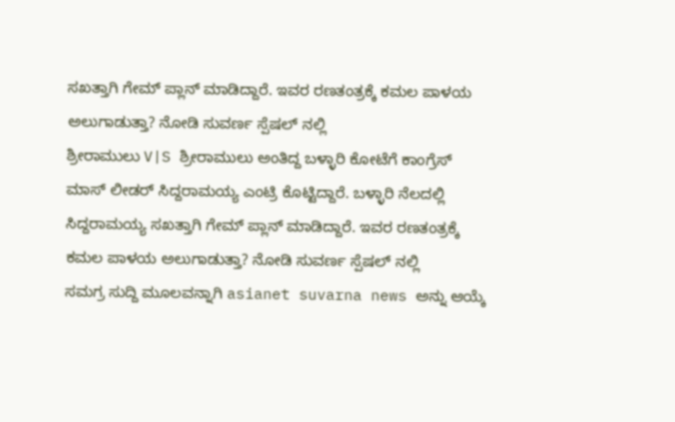ಸಖತ್ತಾಗಿ ಗೇಮ್ ಪ್ಲಾನ್ ಮಾಡಿದ್ದಾರೆ. ಇವರ ರಣತಂತ್ರಕ್ಕೆ ಕಮಲ ಪಾಳಯ ಅಲುಗಾಡುತ್ತಾ? ನೋಡಿ ಸುವರ್ಣ ಸ್ಪೆಷಲ್ ನಲ್ಲಿ
ಶ್ರೀರಾಮುಲು V|S ಶ್ರೀರಾಮುಲು ಅಂತಿದ್ದ ಬಳ್ಳಾರಿ ಕೋಟೆಗೆ ಕಾಂಗ್ರೆಸ್ ಮಾಸ್ ಲೀಡರ್ ಸಿದ್ದರಾಮಯ್ಯ ಎಂಟ್ರಿ ಕೊಟ್ಟಿದ್ದಾರೆ. ಬಳ್ಳಾರಿ ನೆಲದಲ್ಲಿ ಸಿದ್ದರಾಮಯ್ಯ ಸಖತ್ತಾಗಿ ಗೇಮ್ ಪ್ಲಾನ್ ಮಾಡಿದ್ದಾರೆ. ಇವರ ರಣತಂತ್ರಕ್ಕೆ ಕಮಲ ಪಾಳಯ ಅಲುಗಾಡುತ್ತಾ? ನೋಡಿ ಸುವರ್ಣ ಸ್ಪೆಷಲ್ ನಲ್ಲಿ
ಸಮಗ್ರ ಸುದ್ದಿ ಮೂಲವನ್ನಾಗಿ asianet suvarna news ಅನ್ನು ಆಯ್ಕೆ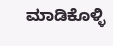ಮಾಡಿಕೊಳ್ಳಿ